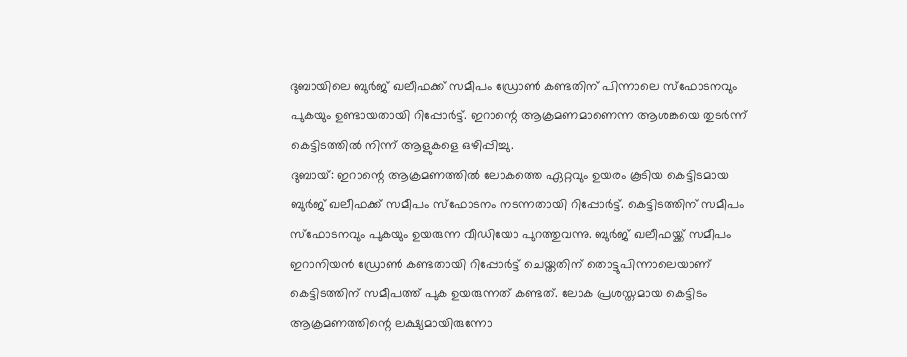ദുബായിലെ ബുർജ് ഖലീഫക്ക് സമീപം ഡ്രോൺ കണ്ടതിന് പിന്നാലെ സ്ഫോടനവും പുകയും ഉണ്ടായതായി റിപ്പോർട്ട്. ഇറാന്റെ ആക്രമണമാണെന്ന ആശങ്കയെ തുടർന്ന് കെട്ടിടത്തിൽ നിന്ന് ആളുകളെ ഒഴിപ്പിച്ചു.
ദുബായ്: ഇറാന്റെ ആക്രമണത്തിൽ ലോകത്തെ ഏറ്റവും ഉയരം കൂടിയ കെട്ടിടമായ ബുർജ് ഖലീഫക്ക് സമീപം സ്ഫോടനം നടന്നതായി റിപ്പോർട്ട്. കെട്ടിടത്തിന് സമീപം സ്ഫോടനവും പുകയും ഉയരുന്ന വീഡിയോ പുറത്തുവന്നു. ബുർജ് ഖലീഫയ്ക്ക് സമീപം ഇറാനിയൻ ഡ്രോൺ കണ്ടതായി റിപ്പോർട്ട് ചെയ്തതിന് തൊട്ടുപിന്നാലെയാണ് കെട്ടിടത്തിന് സമീപത്ത് പുക ഉയരുന്നത് കണ്ടത്. ലോക പ്രശസ്തമായ കെട്ടിടം ആക്രമണത്തിന്റെ ലക്ഷ്യമായിരുന്നോ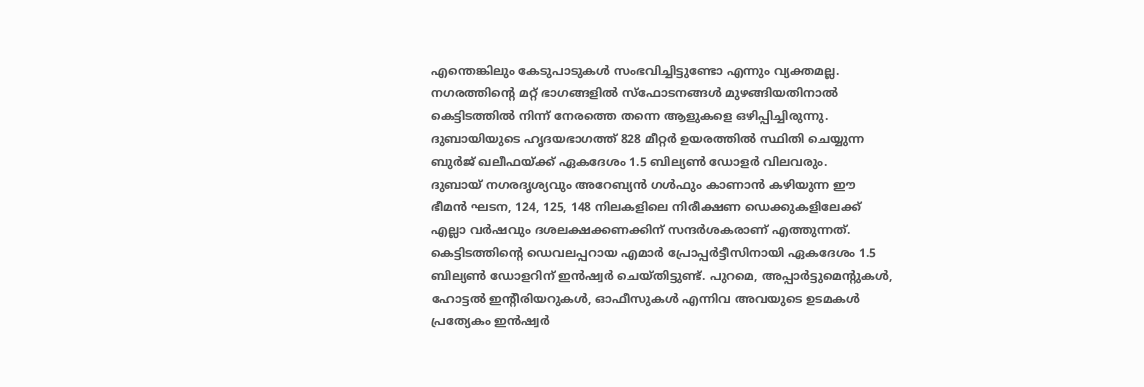എന്തെങ്കിലും കേടുപാടുകൾ സംഭവിച്ചിട്ടുണ്ടോ എന്നും വ്യക്തമല്ല. നഗരത്തിന്റെ മറ്റ് ഭാഗങ്ങളിൽ സ്ഫോടനങ്ങൾ മുഴങ്ങിയതിനാൽ കെട്ടിടത്തിൽ നിന്ന് നേരത്തെ തന്നെ ആളുകളെ ഒഴിപ്പിച്ചിരുന്നു. ദുബായിയുടെ ഹൃദയഭാഗത്ത് 828 മീറ്റർ ഉയരത്തിൽ സ്ഥിതി ചെയ്യുന്ന ബുർജ് ഖലീഫയ്ക്ക് ഏകദേശം 1.5 ബില്യൺ ഡോളർ വിലവരും.
ദുബായ് നഗരദൃശ്യവും അറേബ്യൻ ഗൾഫും കാണാൻ കഴിയുന്ന ഈ ഭീമൻ ഘടന, 124, 125, 148 നിലകളിലെ നിരീക്ഷണ ഡെക്കുകളിലേക്ക് എല്ലാ വർഷവും ദശലക്ഷക്കണക്കിന് സന്ദർശകരാണ് എത്തുന്നത്. കെട്ടിടത്തിന്റെ ഡെവലപ്പറായ എമാർ പ്രോപ്പർട്ടീസിനായി ഏകദേശം 1.5 ബില്യൺ ഡോളറിന് ഇൻഷ്വർ ചെയ്തിട്ടുണ്ട്. പുറമെ, അപ്പാർട്ടുമെന്റുകൾ, ഹോട്ടൽ ഇന്റീരിയറുകൾ, ഓഫീസുകൾ എന്നിവ അവയുടെ ഉടമകൾ പ്രത്യേകം ഇൻഷ്വർ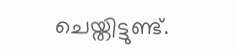ചെയ്തിട്ടുണ്ട്.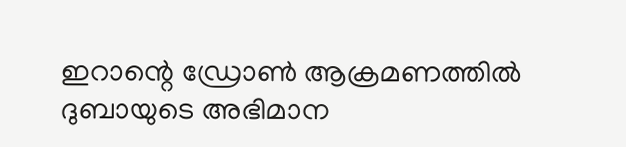ഇറാന്റെ ഡ്രോൺ ആക്രമണത്തിൽ ദുബായുടെ അഭിമാന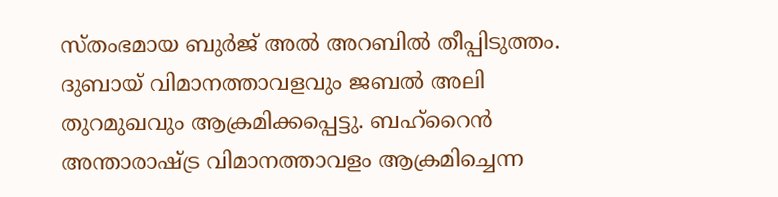സ്തംഭമായ ബുർജ് അൽ അറബിൽ തീപ്പിടുത്തം. ദുബായ് വിമാനത്താവളവും ജബൽ അലി തുറമുഖവും ആക്രമിക്കപ്പെട്ടു. ബഹ്റൈൻ അന്താരാഷ്ട്ര വിമാനത്താവളം ആക്രമിച്ചെന്ന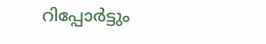റിപ്പോർട്ടും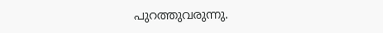പുറത്തുവരുന്നു.